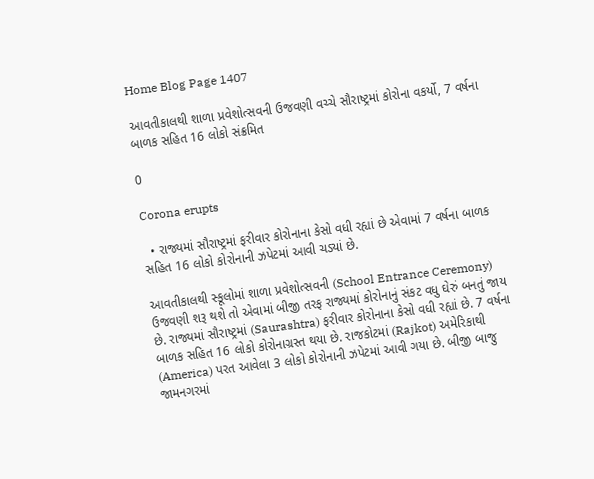Home Blog Page 1407

આવતીકાલથી શાળા પ્રવેશોત્સવની ઉજવણી વચ્ચે સૌરાષ્ટ્રમાં કોરોના વકર્યો, 7 વર્ષના બાળક સહિત 16 લોકો સંક્રમિત

0

Corona erupts

  • રાજ્યમાં સૌરાષ્ટ્રમાં ફરીવાર કોરોનાના કેસો વધી રહ્યાં છે એવામાં 7 વર્ષના બાળક સહિત 16 લોકો કોરોનાની ઝપેટમાં આવી ચડ્યાં છે.

આવતીકાલથી સ્કૂલોમાં શાળા પ્રવેશોત્સવની (School Entrance Ceremony) ઉજવણી શરૂ થશે તો એવામાં બીજી તરફ રાજ્યમાં કોરોનાનું સંકટ વધુ ઘેરું બનતું જાય છે. રાજ્યમાં સૌરાષ્ટ્રમાં (Saurashtra) ફરીવાર કોરોનાના કેસો વધી રહ્યાં છે. 7 વર્ષના બાળક સહિત 16 લોકો કોરોનાગ્રસ્ત થયા છે. રાજકોટમાં (Rajkot) અમેરિકાથી (America) પરત આવેલા 3 લોકો કોરોનાની ઝપેટમાં આવી ગયા છે. બીજી બાજુ જામનગરમાં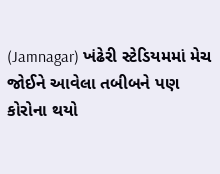(Jamnagar) ખંઢેરી સ્ટેડિયમમાં મેચ જોઈને આવેલા તબીબને પણ કોરોના થયો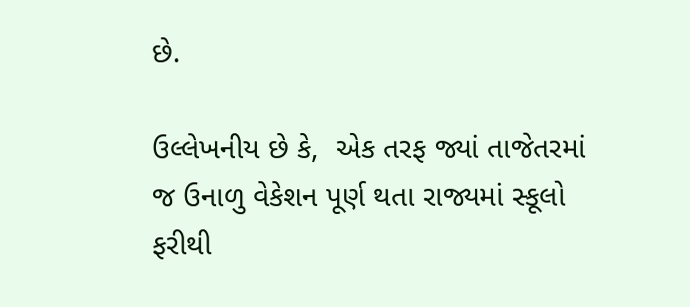છે.

ઉલ્લેખનીય છે કે,  એક તરફ જ્યાં તાજેતરમાં જ ઉનાળુ વેકેશન પૂર્ણ થતા રાજ્યમાં સ્કૂલો ફરીથી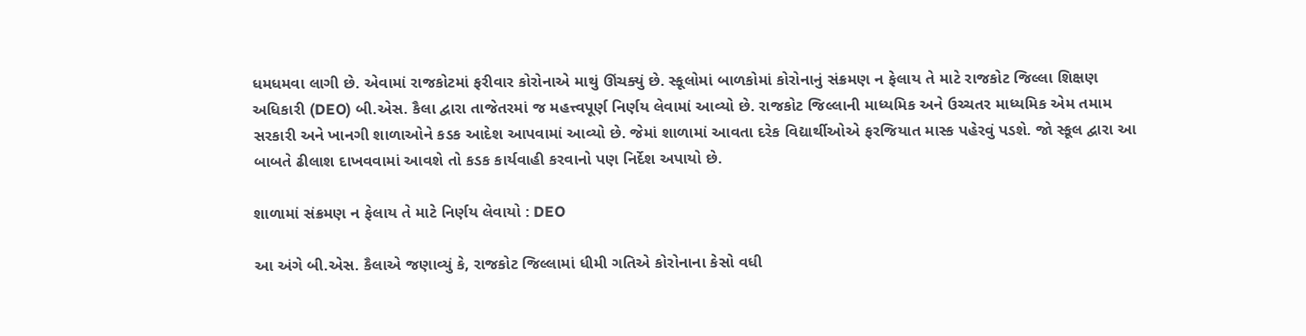ધમધમવા લાગી છે. એવામાં રાજકોટમાં ફરીવાર કોરોનાએ માથું ઊંચક્યું છે. સ્કૂલોમાં બાળકોમાં કોરોનાનું સંક્રમણ ન ફેલાય તે માટે રાજકોટ જિલ્લા શિક્ષણ અધિકારી (DEO) બી.એસ. કૈલા દ્વારા તાજેતરમાં જ મહત્ત્વપૂર્ણ નિર્ણય લેવામાં આવ્યો છે. રાજકોટ જિલ્લાની માધ્યમિક અને ઉચ્ચતર માધ્યમિક એમ તમામ સરકારી અને ખાનગી શાળાઓને કડક આદેશ આપવામાં આવ્યો છે. જેમાં શાળામાં આવતા દરેક વિદ્યાર્થીઓએ ફરજિયાત માસ્ક પહેરવું પડશે. જો સ્કૂલ દ્વારા આ બાબતે ઢીલાશ દાખવવામાં આવશે તો કડક કાર્યવાહી કરવાનો પણ નિર્દેશ અપાયો છે.

શાળામાં સંક્રમણ ન ફેલાય તે માટે નિર્ણય લેવાયો : DEO

આ અંગે બી.એસ. કૈલાએ જણાવ્યું કે, રાજકોટ જિલ્લામાં ધીમી ગતિએ કોરોનાના કેસો વધી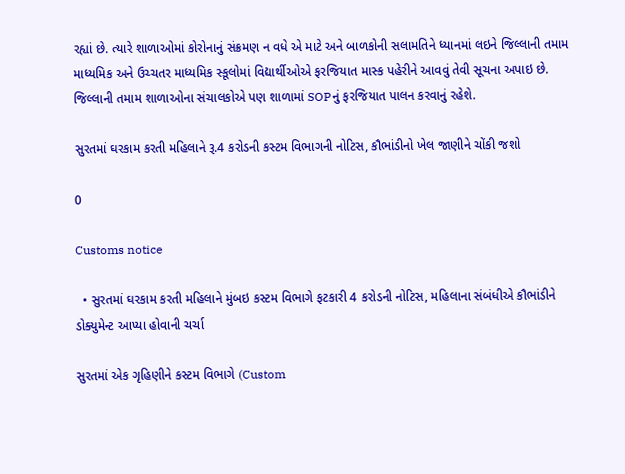રહ્યાં છે. ત્યારે શાળાઓમાં કોરોનાનું સંક્રમણ ન વધે એ માટે અને બાળકોની સલામતિને ધ્યાનમાં લઇને જિલ્લાની તમામ માધ્યમિક અને ઉચ્ચતર માધ્યમિક સ્કૂલોમાં વિદ્યાર્થીઓએ ફરજિયાત માસ્ક પહેરીને આવવું તેવી સૂચના અપાઇ છે. જિલ્લાની તમામ શાળાઓના સંચાલકોએ પણ શાળામાં SOPનું ફરજિયાત પાલન કરવાનું રહેશે.

સુરતમાં ઘરકામ કરતી મહિલાને રૂ.4 કરોડની કસ્ટમ વિભાગની નોટિસ, કૌભાંડીનો ખેલ જાણીને ચોંકી જશો

0

Customs notice

  • સુરતમાં ઘરકામ કરતી મહિલાને મુંબઇ કસ્ટમ વિભાગે ફટકારી 4 કરોડની નોટિસ, મહિલાના સંબંધીએ કૌભાંડીને ડોક્યુમેન્ટ આપ્યા હોવાની ચર્ચા

સુરતમાં એક ગૃહિણીને કસ્ટમ વિભાગે (Custom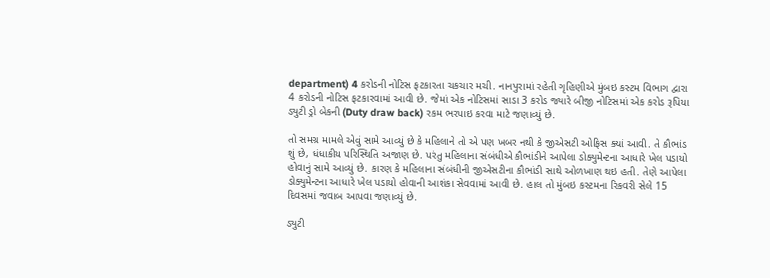department) 4 કરોડની નોટિસ ફટકારતા ચકચાર મચી. નાનપુરામાં રહેતી ગૃહિણીએ મુંબઇ કસ્ટમ વિભાગ દ્વારા  4 કરોડની નોટિસ ફટકારવામાં આવી છે. જેમાં એક નોટિસમાં સાડા 3 કરોડ જ્યારે બીજી નોટિસમાં એક કરોડ રૂપિયા ડ્યુટી ડ્રો બેકની (Duty draw back) રકમ ભરપાઇ કરવા માટે જણાવ્યું છે.

તો સમગ્ર મામલે એવું સામે આવ્યું છે કે મહિલાને તો એ પણ ખબર નથી કે જીએસટી ઓફિસ ક્યાં આવી. તે કૌભાંડ શું છે, ધંધાકીય પરિસ્થિતિ અજાણ છે. પરંતુ મહિલાના સંબંધીએ કૌભાંડીને આપેલા ડોક્યુમેન્ટના આધારે ખેલ પડાયો હોવાનું સામે આવ્યું છે. કારણ કે મહિલાના સંબંધીની જીએસટીના કૌભાંડી સાથે ઓળખાણ થઇ હતી. તેણે આપેલા ડોક્યુમેન્ટના આધારે ખેલ પડાયો હોવાની આશંકા સેવવામાં આવી છે. હાલ તો મુંબઇ કસ્ટમના રિકવરી સેલે 15 દિવસમાં જવાબ આપવા જણાવ્યું છે.

ડ્યુટી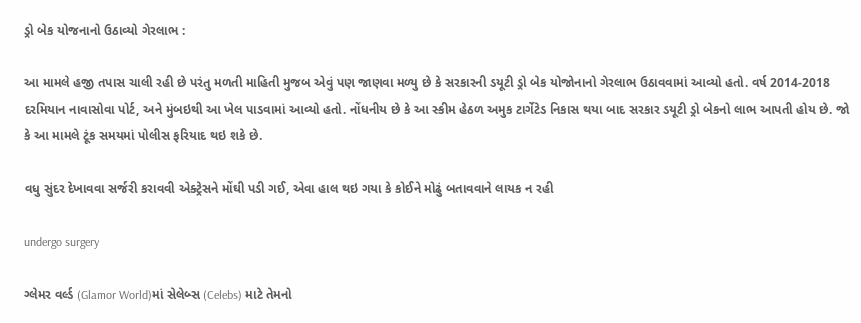ડ્રો બેક યોજનાનો ઉઠાવ્યો ગેરલાભ :

આ મામલે હજી તપાસ ચાલી રહી છે પરંતુ મળતી માહિતી મુજબ એવું પણ જાણવા મળ્યુ છે કે સરકારની ડયૂટી ડ્રો બેક યોજોનાનો ગેરલાભ ઉઠાવવામાં આવ્યો હતો. વર્ષ 2014-2018 દરમિયાન નાવાસોવા પોર્ટ, અને મુંબઇથી આ ખેલ પાડવામાં આવ્યો હતો. નોંધનીય છે કે આ સ્કીમ હેઠળ અમુક ટાર્ગેટેડ નિકાસ થયા બાદ સરકાર ડયૂટી ડ્રો બેકનો લાભ આપતી હોય છે. જો કે આ મામલે ટૂંક સમયમાં પોલીસ ફરિયાદ થઇ શકે છે.

વધુ સુંદર દેખાવવા સર્જરી કરાવવી એક્ટ્રેસને મોંઘી પડી ગઈ, એવા હાલ થઇ ગયા કે કોઈને મોઢું બતાવવાને લાયક ન રહી

undergo surgery

ગ્લેમર વર્લ્ડ (Glamor World)માં સેલેબ્સ (Celebs) માટે તેમનો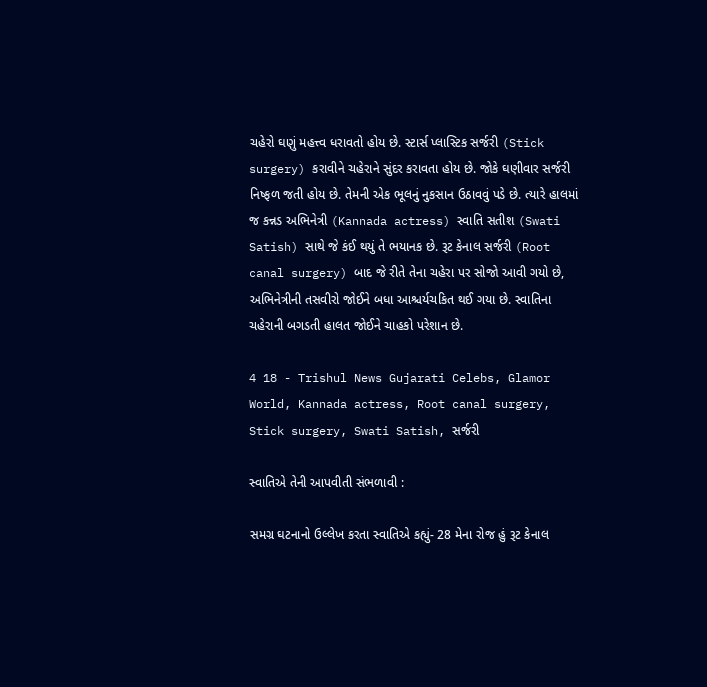ચહેરો ઘણું મહત્ત્વ ધરાવતો હોય છે. સ્ટાર્સ પ્લાસ્ટિક સર્જરી (Stick surgery) કરાવીને ચહેરાને સુંદર કરાવતા હોય છે. જોકે ઘણીવાર સર્જરી નિષ્ફળ જતી હોય છે. તેમની એક ભૂલનું નુકસાન ઉઠાવવું પડે છે. ત્યારે હાલમાં જ કન્નડ અભિનેત્રી (Kannada actress) સ્વાતિ સતીશ (Swati Satish) સાથે જે કંઈ થયું તે ભયાનક છે. રૂટ કેનાલ સર્જરી (Root canal surgery) બાદ જે રીતે તેના ચહેરા પર સોજો આવી ગયો છે, અભિનેત્રીની તસવીરો જોઈને બધા આશ્ચર્યચકિત થઈ ગયા છે. સ્વાતિના ચહેરાની બગડતી હાલત જોઈને ચાહકો પરેશાન છે.

4 18 - Trishul News Gujarati Celebs, Glamor World, Kannada actress, Root canal surgery, Stick surgery, Swati Satish, સર્જરી

સ્વાતિએ તેની આપવીતી સંભળાવી :

સમગ્ર ઘટનાનો ઉલ્લેખ કરતા સ્વાતિએ કહ્યું- 28 મેના રોજ હું રૂટ કેનાલ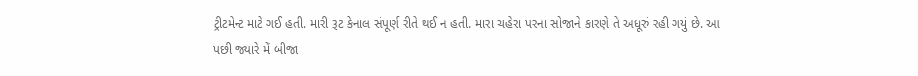ટ્રીટમેન્ટ માટે ગઈ હતી. મારી રૂટ કેનાલ સંપૂર્ણ રીતે થઈ ન હતી. મારા ચહેરા પરના સોજાને કારણે તે અધૂરું રહી ગયું છે. આ પછી જ્યારે મેં બીજા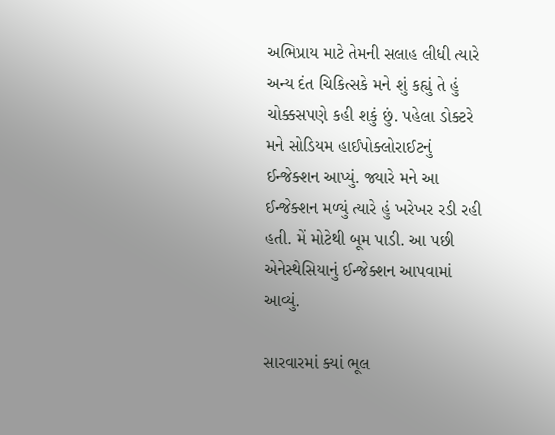અભિપ્રાય માટે તેમની સલાહ લીધી ત્યારે અન્ય દંત ચિકિત્સકે મને શું કહ્યું તે હું ચોક્કસપણે કહી શકું છું. પહેલા ડોક્ટરે મને સોડિયમ હાઈપોક્લોરાઈટનું ઈન્જેક્શન આપ્યું. જ્યારે મને આ ઈન્જેક્શન મળ્યું ત્યારે હું ખરેખર રડી રહી હતી. મેં મોટેથી બૂમ પાડી. આ પછી એનેસ્થેસિયાનું ઈન્જેક્શન આપવામાં આવ્યું.

સારવારમાં ક્યાં ભૂલ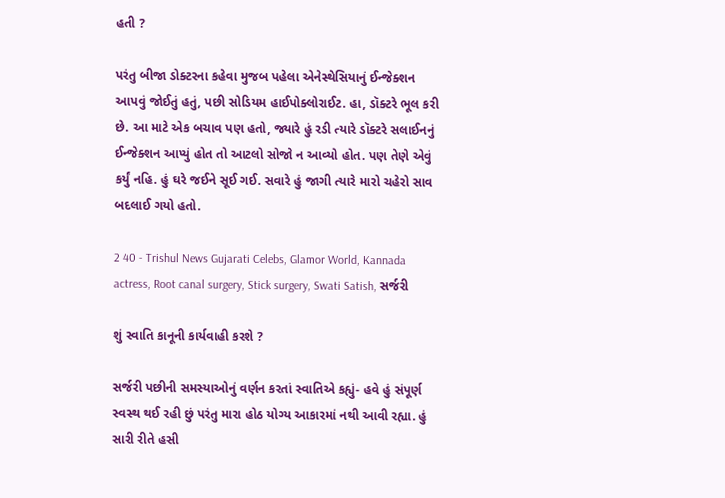હતી ?

પરંતુ બીજા ડોક્ટરના કહેવા મુજબ પહેલા એનેસ્થેસિયાનું ઈન્જેક્શન આપવું જોઈતું હતું, પછી સોડિયમ હાઈપોક્લોરાઈટ. હા, ડૉક્ટરે ભૂલ કરી છે. આ માટે એક બચાવ પણ હતો, જ્યારે હું રડી ત્યારે ડૉક્ટરે સલાઈનનું ઈન્જેક્શન આપ્યું હોત તો આટલો સોજો ન આવ્યો હોત. પણ તેણે એવું કર્યું નહિ. હું ઘરે જઈને સૂઈ ગઈ. સવારે હું જાગી ત્યારે મારો ચહેરો સાવ બદલાઈ ગયો હતો.

2 40 - Trishul News Gujarati Celebs, Glamor World, Kannada actress, Root canal surgery, Stick surgery, Swati Satish, સર્જરી

શું સ્વાતિ કાનૂની કાર્યવાહી કરશે ?

સર્જરી પછીની સમસ્યાઓનું વર્ણન કરતાં સ્વાતિએ કહ્યું- હવે હું સંપૂર્ણ સ્વસ્થ થઈ રહી છું પરંતુ મારા હોઠ યોગ્ય આકારમાં નથી આવી રહ્યા. હું સારી રીતે હસી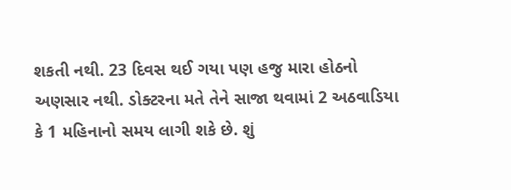શકતી નથી. 23 દિવસ થઈ ગયા પણ હજુ મારા હોઠનો અણસાર નથી. ડોક્ટરના મતે તેને સાજા થવામાં 2 અઠવાડિયા કે 1 મહિનાનો સમય લાગી શકે છે. શું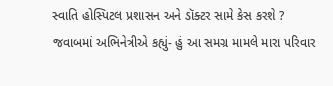સ્વાતિ હોસ્પિટલ પ્રશાસન અને ડૉક્ટર સામે કેસ કરશે ? જવાબમાં અભિનેત્રીએ કહ્યું- હું આ સમગ્ર મામલે મારા પરિવાર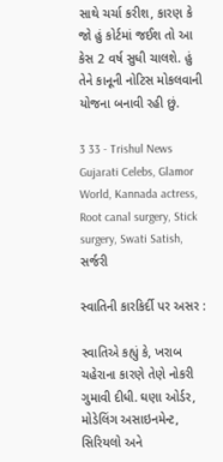સાથે ચર્ચા કરીશ, કારણ કે જો હું કોર્ટમાં જઈશ તો આ કેસ 2 વર્ષ સુધી ચાલશે. હું તેને કાનૂની નોટિસ મોકલવાની યોજના બનાવી રહી છું.

3 33 - Trishul News Gujarati Celebs, Glamor World, Kannada actress, Root canal surgery, Stick surgery, Swati Satish, સર્જરી

સ્વાતિની કારકિર્દી પર અસર :

સ્વાતિએ કહ્યું કે, ખરાબ ચહેરાના કારણે તેણે નોકરી ગુમાવી દીધી. ઘણા ઓર્ડર, મોડેલિંગ અસાઇનમેન્ટ, સિરિયલો અને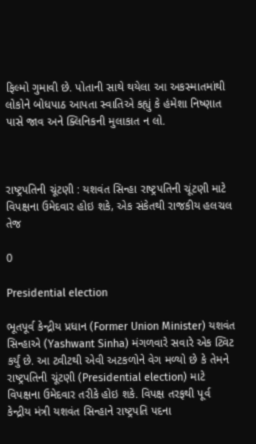ફિલ્મો ગુમાવી છે. પોતાની સાથે થયેલા આ અકસ્માતમાંથી લોકોને બોધપાઠ આપતા સ્વાતિએ કહ્યું કે હંમેશા નિષ્ણાત પાસે જાવ અને ક્લિનિકની મુલાકાત ન લો.



રાષ્ટ્રપતિની ચૂંટણી : યશવંત સિન્હા રાષ્ટ્રપતિની ચૂંટણી માટે વિપક્ષના ઉમેદવાર હોઇ શકે, એક સંકેતથી રાજકીય હલચલ તેજ

0

Presidential election

ભૂતપૂર્વ કેન્દ્રીય પ્રધાન (Former Union Minister) યશવંત સિન્હાએ (Yashwant Sinha) મંગળવારે સવારે એક ટ્વિટ કર્યું છે. આ ટ્વીટથી એવી અટકળોને વેગ મળ્યો છે કે તેમને રાષ્ટ્રપતિની ચૂંટણી (Presidential election) માટે વિપક્ષના ઉમેદવાર તરીકે હોઇ શકે. વિપક્ષ તરફથી પૂર્વ કેન્દ્રીય મંત્રી યશવંત સિન્હાને રાષ્ટ્રપતિ પદના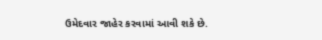ઉમેદવાર જાહેર કરવામાં આવી શકે છે.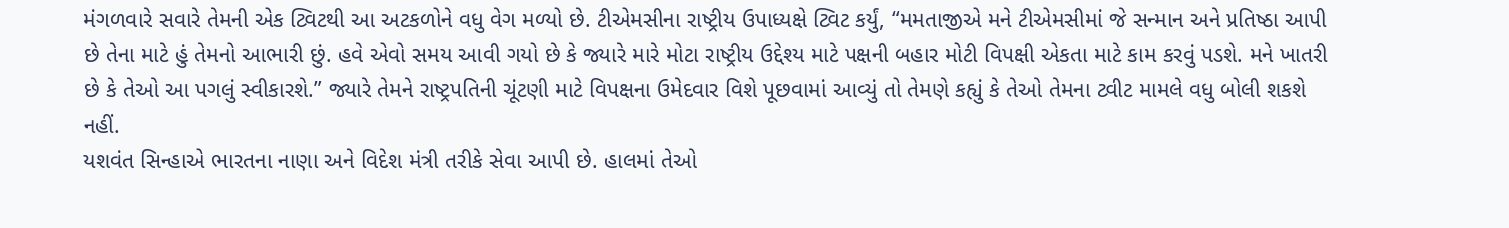મંગળવારે સવારે તેમની એક ટ્વિટથી આ અટકળોને વધુ વેગ મળ્યો છે. ટીએમસીના રાષ્ટ્રીય ઉપાધ્યક્ષે ટ્વિટ કર્યું, “મમતાજીએ મને ટીએમસીમાં જે સન્માન અને પ્રતિષ્ઠા આપી છે તેના માટે હું તેમનો આભારી છું. હવે એવો સમય આવી ગયો છે કે જ્યારે મારે મોટા રાષ્ટ્રીય ઉદ્દેશ્ય માટે પક્ષની બહાર મોટી વિપક્ષી એકતા માટે કામ કરવું પડશે. મને ખાતરી છે કે તેઓ આ પગલું સ્વીકારશે.” જ્યારે તેમને રાષ્ટ્રપતિની ચૂંટણી માટે વિપક્ષના ઉમેદવાર વિશે પૂછવામાં આવ્યું તો તેમણે કહ્યું કે તેઓ તેમના ટ્વીટ મામલે વધુ બોલી શકશે નહીં.
યશવંત સિન્હાએ ભારતના નાણા અને વિદેશ મંત્રી તરીકે સેવા આપી છે. હાલમાં તેઓ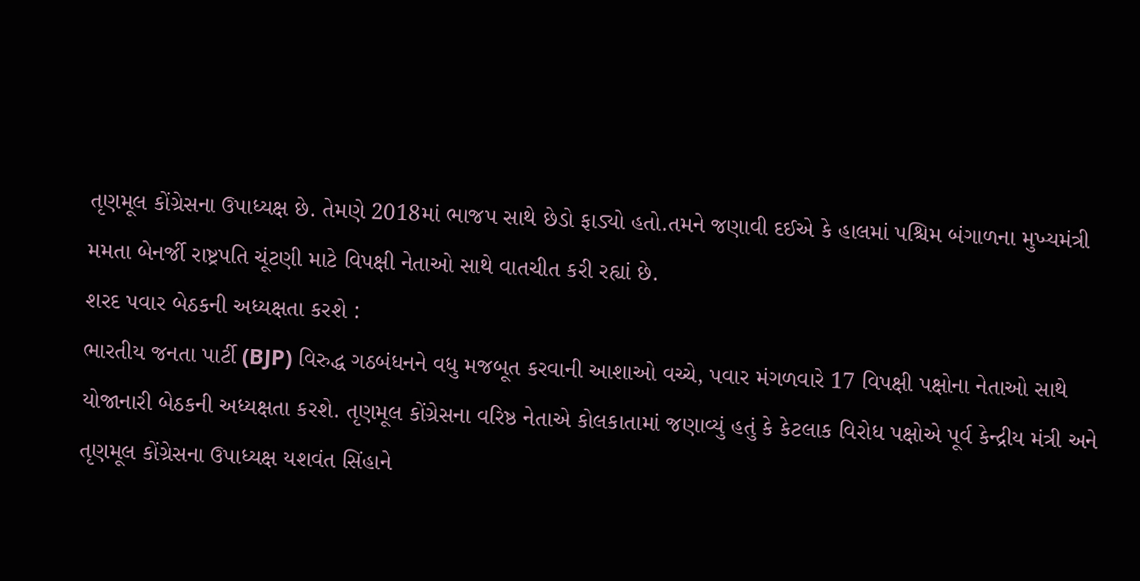તૃણમૂલ કોંગ્રેસના ઉપાધ્યક્ષ છે. તેમણે 2018માં ભાજપ સાથે છેડો ફાડ્યો હતો.તમને જણાવી દઈએ કે હાલમાં પશ્ચિમ બંગાળના મુખ્યમંત્રી મમતા બેનર્જી રાષ્ટ્રપતિ ચૂંટણી માટે વિપક્ષી નેતાઓ સાથે વાતચીત કરી રહ્યાં છે.
શરદ પવાર બેઠકની અધ્યક્ષતા કરશે :
ભારતીય જનતા પાર્ટી (BJP) વિરુદ્ધ ગઠબંધનને વધુ મજબૂત કરવાની આશાઓ વચ્ચે, પવાર મંગળવારે 17 વિપક્ષી પક્ષોના નેતાઓ સાથે યોજાનારી બેઠકની અધ્યક્ષતા કરશે. તૃણમૂલ કોંગ્રેસના વરિષ્ઠ નેતાએ કોલકાતામાં જણાવ્યું હતું કે કેટલાક વિરોધ પક્ષોએ પૂર્વ કેન્દ્રીય મંત્રી અને તૃણમૂલ કોંગ્રેસના ઉપાધ્યક્ષ યશવંત સિંહાને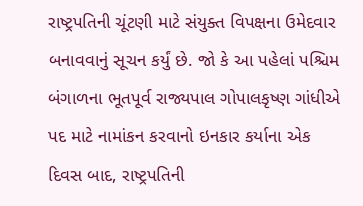રાષ્ટ્રપતિની ચૂંટણી માટે સંયુક્ત વિપક્ષના ઉમેદવાર બનાવવાનું સૂચન કર્યું છે. જો કે આ પહેલાં પશ્ચિમ બંગાળના ભૂતપૂર્વ રાજ્યપાલ ગોપાલકૃષ્ણ ગાંધીએ પદ માટે નામાંકન કરવાનો ઇનકાર કર્યાના એક દિવસ બાદ, રાષ્ટ્રપતિની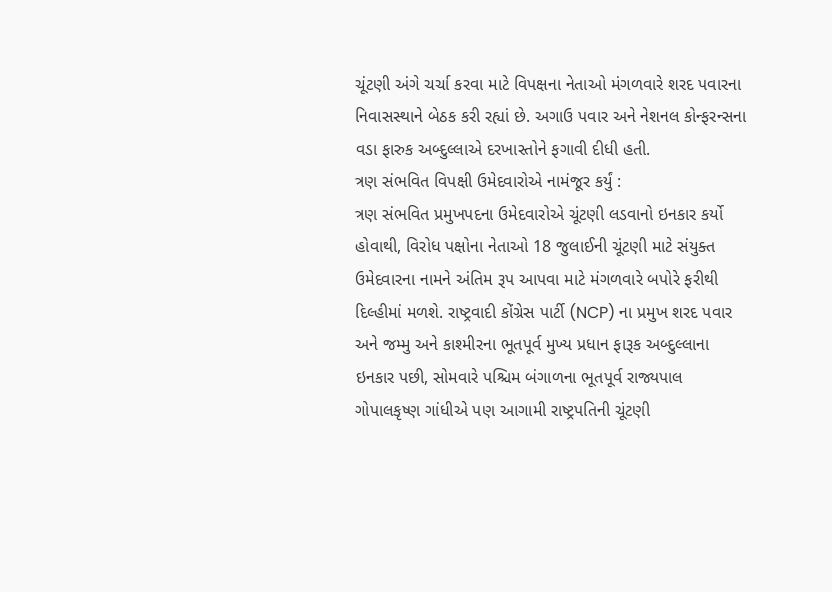ચૂંટણી અંગે ચર્ચા કરવા માટે વિપક્ષના નેતાઓ મંગળવારે શરદ પવારના નિવાસસ્થાને બેઠક કરી રહ્યાં છે. અગાઉ પવાર અને નેશનલ કોન્ફરન્સના વડા ફારુક અબ્દુલ્લાએ દરખાસ્તોને ફગાવી દીધી હતી.
ત્રણ સંભવિત વિપક્ષી ઉમેદવારોએ નામંજૂર કર્યું :
ત્રણ સંભવિત પ્રમુખપદના ઉમેદવારોએ ચૂંટણી લડવાનો ઇનકાર કર્યો હોવાથી, વિરોધ પક્ષોના નેતાઓ 18 જુલાઈની ચૂંટણી માટે સંયુક્ત ઉમેદવારના નામને અંતિમ રૂપ આપવા માટે મંગળવારે બપોરે ફરીથી દિલ્હીમાં મળશે. રાષ્ટ્રવાદી કોંગ્રેસ પાર્ટી (NCP) ના પ્રમુખ શરદ પવાર અને જમ્મુ અને કાશ્મીરના ભૂતપૂર્વ મુખ્ય પ્રધાન ફારૂક અબ્દુલ્લાના ઇનકાર પછી, સોમવારે પશ્ચિમ બંગાળના ભૂતપૂર્વ રાજ્યપાલ ગોપાલકૃષ્ણ ગાંધીએ પણ આગામી રાષ્ટ્રપતિની ચૂંટણી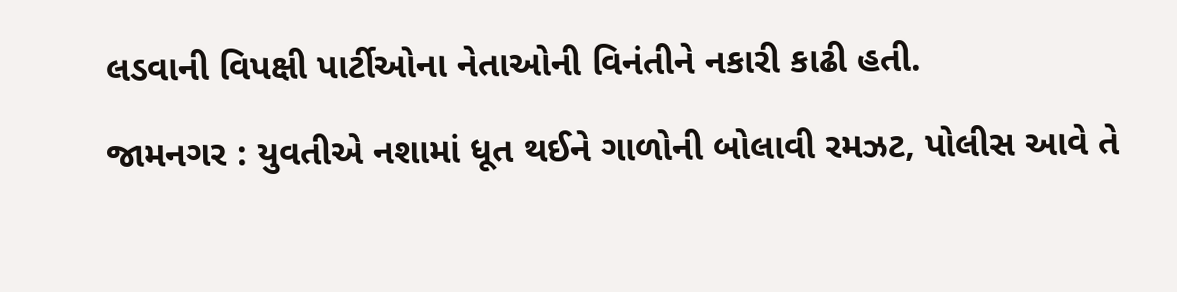લડવાની વિપક્ષી પાર્ટીઓના નેતાઓની વિનંતીને નકારી કાઢી હતી.

જામનગર : યુવતીએ નશામાં ધૂત થઈને ગાળોની બોલાવી રમઝટ, પોલીસ આવે તે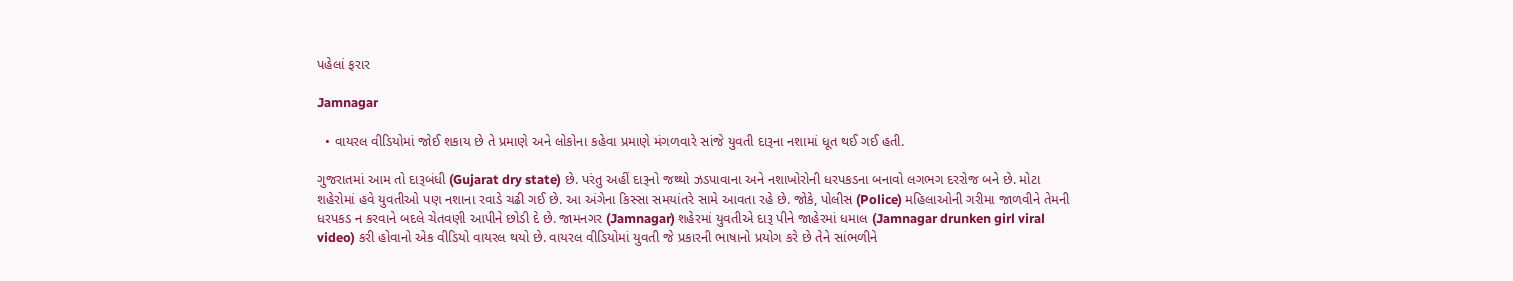પહેલાં ફરાર

Jamnagar

  • વાયરલ વીડિયોમાં જોઈ શકાય છે તે પ્રમાણે અને લોકોના કહેવા પ્રમાણે મંગળવારે સાંજે યુવતી દારૂના નશામાં ધૂત થઈ ગઈ હતી.

ગુજરાતમાં આમ તો દારૂબંધી (Gujarat dry state) છે. પરંતુ અહીં દારૂનો જથ્થો ઝડપાવાના અને નશાખોરોની ધરપકડના બનાવો લગભગ દરરોજ બને છે. મોટા શહેરોમાં હવે યુવતીઓ પણ નશાના રવાડે ચઢી ગઈ છે. આ અંગેના કિસ્સા સમયાંતરે સામે આવતા રહે છે. જોકે, પોલીસ (Police) મહિલાઓની ગરીમા જાળવીને તેમની ધરપકડ ન કરવાને બદલે ચેતવણી આપીને છોડી દે છે. જામનગર (Jamnagar) શહેરમાં યુવતીએ દારૂ પીને જાહેરમાં ધમાલ (Jamnagar drunken girl viral video) કરી હોવાનો એક વીડિયો વાયરલ થયો છે. વાયરલ વીડિયોમાં યુવતી જે પ્રકારની ભાષાનો પ્રયોગ કરે છે તેને સાંભળીને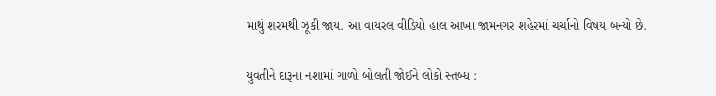માથું શરમથી ઝૂકી જાય. આ વાયરલ વીડિયો હાલ આખા જામનગર શહેરમાં ચર્ચાનો વિષય બન્યો છે.

યુવતીને દારૂના નશામાં ગાળો બોલતી જોઈને લોકો સ્તબ્ધ :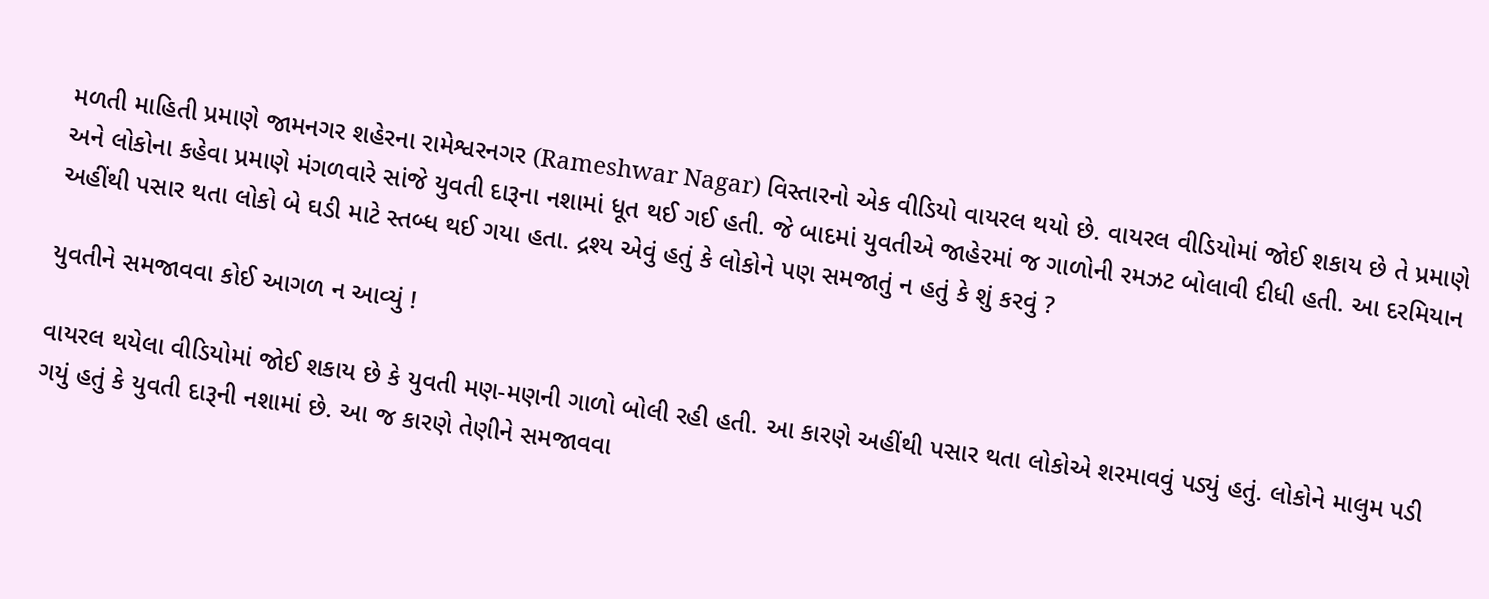મળતી માહિતી પ્રમાણે જામનગર શહેરના રામેશ્વરનગર (Rameshwar Nagar) વિસ્તારનો એક વીડિયો વાયરલ થયો છે. વાયરલ વીડિયોમાં જોઈ શકાય છે તે પ્રમાણે અને લોકોના કહેવા પ્રમાણે મંગળવારે સાંજે યુવતી દારૂના નશામાં ધૂત થઈ ગઈ હતી. જે બાદમાં યુવતીએ જાહેરમાં જ ગાળોની રમઝટ બોલાવી દીધી હતી. આ દરમિયાન અહીંથી પસાર થતા લોકો બે ઘડી માટે સ્તબ્ધ થઈ ગયા હતા. દ્રશ્ય એવું હતું કે લોકોને પણ સમજાતું ન હતું કે શું કરવું ?

યુવતીને સમજાવવા કોઈ આગળ ન આવ્યું !

વાયરલ થયેલા વીડિયોમાં જોઈ શકાય છે કે યુવતી મણ-મણની ગાળો બોલી રહી હતી. આ કારણે અહીંથી પસાર થતા લોકોએ શરમાવવું પડ્યું હતું. લોકોને માલુમ પડી ગયું હતું કે યુવતી દારૂની નશામાં છે. આ જ કારણે તેણીને સમજાવવા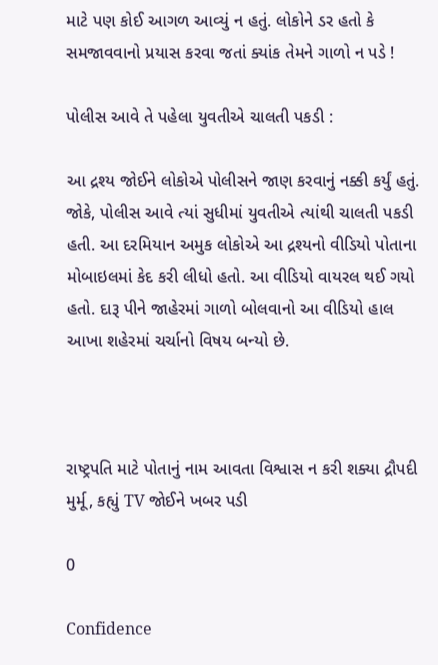માટે પણ કોઈ આગળ આવ્યું ન હતું. લોકોને ડર હતો કે સમજાવવાનો પ્રયાસ કરવા જતાં ક્યાંક તેમને ગાળો ન પડે !

પોલીસ આવે તે પહેલા યુવતીએ ચાલતી પકડી :

આ દ્રશ્ય જોઈને લોકોએ પોલીસને જાણ કરવાનું નક્કી કર્યું હતું. જોકે, પોલીસ આવે ત્યાં સુધીમાં યુવતીએ ત્યાંથી ચાલતી પકડી હતી. આ દરમિયાન અમુક લોકોએ આ દ્રશ્યનો વીડિયો પોતાના મોબાઇલમાં કેદ કરી લીધો હતો. આ વીડિયો વાયરલ થઈ ગયો હતો. દારૂ પીને જાહેરમાં ગાળો બોલવાનો આ વીડિયો હાલ આખા શહેરમાં ચર્ચાનો વિષય બન્યો છે.



રાષ્ટ્રપતિ માટે પોતાનું નામ આવતા વિશ્વાસ ન કરી શક્યા દ્રૌપદી મુર્મૂ, કહ્યું TV જોઈને ખબર પડી

0

Confidence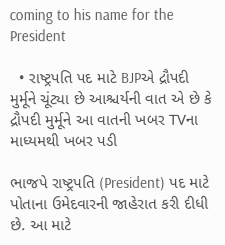coming to his name for the President

  • રાષ્ટ્રપતિ પદ માટે BJPએ દ્રૌપદી મુર્મૂને ચૂંટ્યા છે આશ્ચર્યની વાત એ છે કે દ્રૌપદી મુર્મૂને આ વાતની ખબર TVના માધ્યમથી ખબર પડી

ભાજપે રાષ્ટ્રપતિ (President) પદ માટે પોતાના ઉમેદવારની જાહેરાત કરી દીધી છે. આ માટે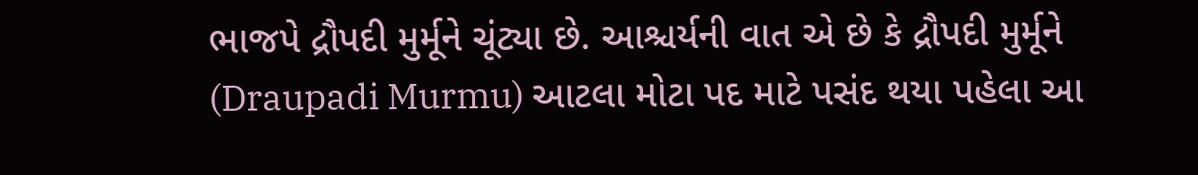ભાજપે દ્રૌપદી મુર્મૂને ચૂંટ્યા છે. આશ્ચર્યની વાત એ છે કે દ્રૌપદી મુર્મૂને (Draupadi Murmu) આટલા મોટા પદ માટે પસંદ થયા પહેલા આ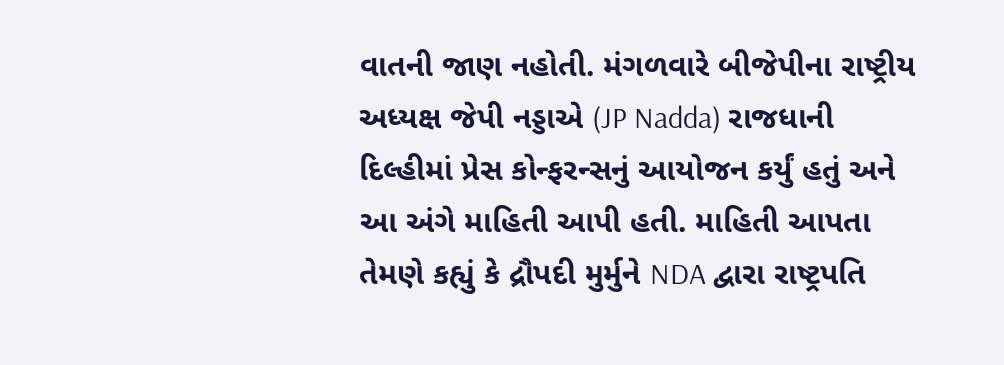વાતની જાણ નહોતી. મંગળવારે બીજેપીના રાષ્ટ્રીય અધ્યક્ષ જેપી નડ્ડાએ (JP Nadda) રાજધાની દિલ્હીમાં પ્રેસ કોન્ફરન્સનું આયોજન કર્યું હતું અને આ અંગે માહિતી આપી હતી. માહિતી આપતા તેમણે કહ્યું કે દ્રૌપદી મુર્મુને NDA દ્વારા રાષ્ટ્રપતિ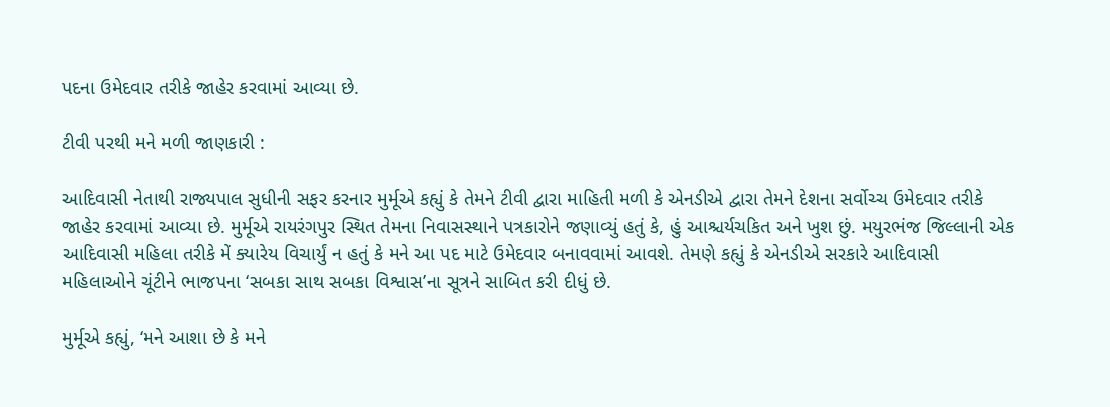પદના ઉમેદવાર તરીકે જાહેર કરવામાં આવ્યા છે.

ટીવી પરથી મને મળી જાણકારી :

આદિવાસી નેતાથી રાજ્યપાલ સુધીની સફર કરનાર મુર્મૂએ કહ્યું કે તેમને ટીવી દ્વારા માહિતી મળી કે એનડીએ દ્વારા તેમને દેશના સર્વોચ્ચ ઉમેદવાર તરીકે જાહેર કરવામાં આવ્યા છે. મુર્મૂએ રાયરંગપુર સ્થિત તેમના નિવાસસ્થાને પત્રકારોને જણાવ્યું હતું કે, હું આશ્ચર્યચકિત અને ખુશ છું. મયુરભંજ જિલ્લાની એક આદિવાસી મહિલા તરીકે મેં ક્યારેય વિચાર્યું ન હતું કે મને આ પદ માટે ઉમેદવાર બનાવવામાં આવશે. તેમણે કહ્યું કે એનડીએ સરકારે આદિવાસી મહિલાઓને ચૂંટીને ભાજપના ‘સબકા સાથ સબકા વિશ્વાસ’ના સૂત્રને સાબિત કરી દીધું છે.

મુર્મૂએ કહ્યું, ‘મને આશા છે કે મને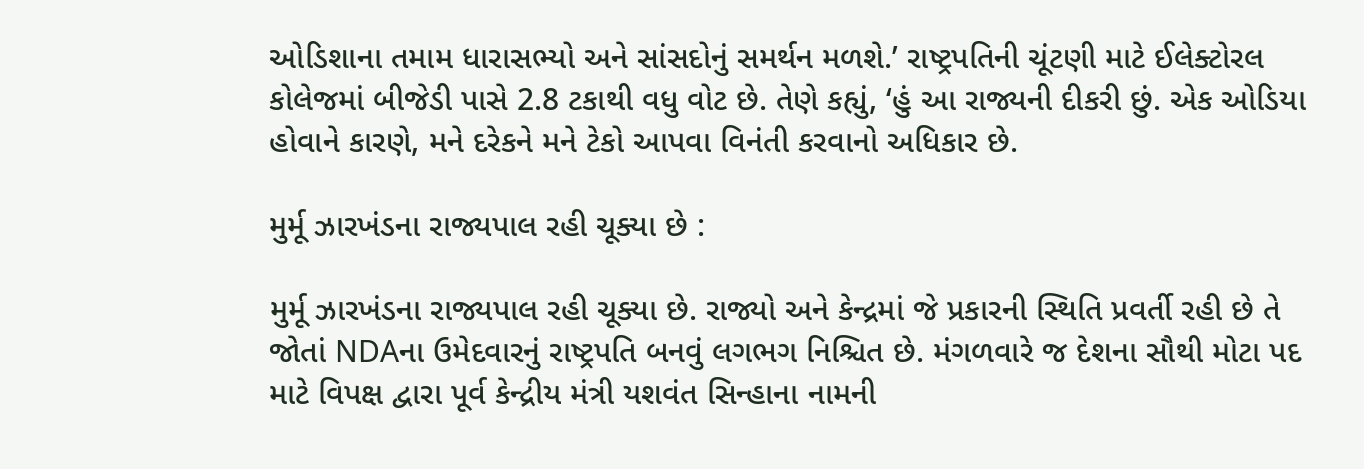ઓડિશાના તમામ ધારાસભ્યો અને સાંસદોનું સમર્થન મળશે.’ રાષ્ટ્રપતિની ચૂંટણી માટે ઈલેક્ટોરલ કોલેજમાં બીજેડી પાસે 2.8 ટકાથી વધુ વોટ છે. તેણે કહ્યું, ‘હું આ રાજ્યની દીકરી છું. એક ઓડિયા હોવાને કારણે, મને દરેકને મને ટેકો આપવા વિનંતી કરવાનો અધિકાર છે.

મુર્મૂ ઝારખંડના રાજ્યપાલ રહી ચૂક્યા છે :

મુર્મૂ ઝારખંડના રાજ્યપાલ રહી ચૂક્યા છે. રાજ્યો અને કેન્દ્રમાં જે પ્રકારની સ્થિતિ પ્રવર્તી રહી છે તે જોતાં NDAના ઉમેદવારનું રાષ્ટ્રપતિ બનવું લગભગ નિશ્ચિત છે. મંગળવારે જ દેશના સૌથી મોટા પદ માટે વિપક્ષ દ્વારા પૂર્વ કેન્દ્રીય મંત્રી યશવંત સિન્હાના નામની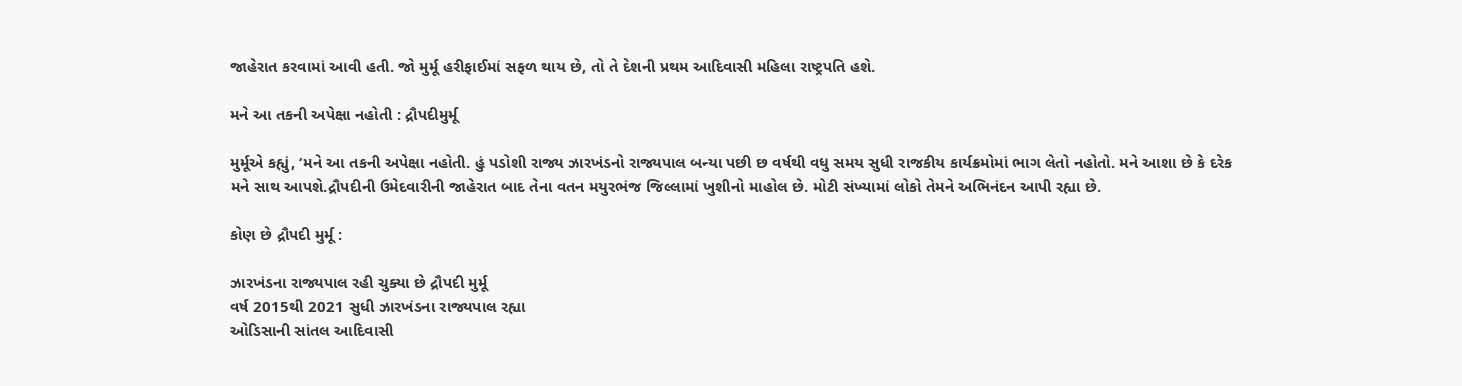જાહેરાત કરવામાં આવી હતી. જો મુર્મૂ હરીફાઈમાં સફળ થાય છે, તો તે દેશની પ્રથમ આદિવાસી મહિલા રાષ્ટ્રપતિ હશે.

મને આ તકની અપેક્ષા નહોતી : દ્રૌપદીમુર્મૂ

મુર્મૂએ કહ્યું, ‘મને આ તકની અપેક્ષા નહોતી. હું પડોશી રાજ્ય ઝારખંડનો રાજ્યપાલ બન્યા પછી છ વર્ષથી વધુ સમય સુધી રાજકીય કાર્યક્રમોમાં ભાગ લેતો નહોતો. મને આશા છે કે દરેક મને સાથ આપશે.દ્રૌપદીની ઉમેદવારીની જાહેરાત બાદ તેના વતન મયુરભંજ જિલ્લામાં ખુશીનો માહોલ છે. મોટી સંખ્યામાં લોકો તેમને અભિનંદન આપી રહ્યા છે.

કોણ છે દ્રૌપદી મુર્મૂ :

ઝારખંડના રાજ્યપાલ રહી ચુક્યા છે દ્રૌપદી મુર્મૂ
વર્ષ 2015થી 2021 સુધી ઝારખંડના રાજ્યપાલ રહ્યા
ઓડિસાની સાંતલ આદિવાસી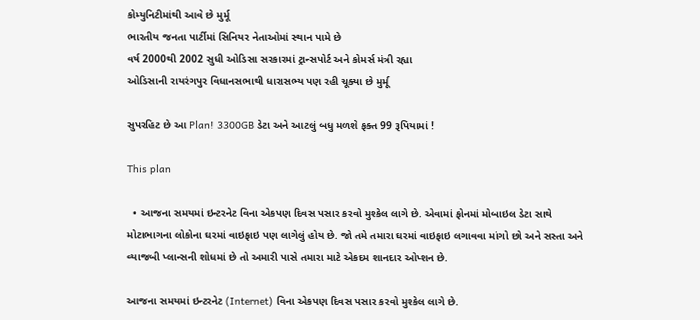કોમ્યુનિટીમાંથી આવે છે મુર્મૂ
ભારતીય જનતા પાર્ટીમાં સિનિયર નેતાઓમાં સ્થાન પામે છે
વર્ષ 2000થી 2002 સુધી ઓડિસા સરકારમાં ટ્રાન્સપોર્ટ અને કોમર્સ મંત્રી રહ્યા
ઓડિસાની રાયરંગપુર વિધાનસભાથી ધારાસભ્ય પણ રહી ચૂક્યા છે મુર્મૂ

સુપરહિટ છે આ Plan! 3300GB ડેટા અને આટલું બધુ મળશે ફક્ત 99 રૂપિયામાં !

This plan

  • આજના સમયમાં ઇન્ટરનેટ વિના એકપણ દિવસ પસાર કરવો મુશ્કેલ લાગે છે. એવામાં ફોનમાં મોબાઇલ ડેટા સાથે મોટાભાગના લોકોના ઘરમાં વાઇફાઇ પણ લાગેલું હોય છે. જો તમે તમારા ઘરમાં વાઇફાઇ લગાવવા માંગો છો અને સસ્તા અને વ્યાજબી પ્લાન્સની શોધમાં છે તો અમારી પાસે તમારા માટે એકદમ શાનદાર ઓપ્શન છે.

આજના સમયમાં ઇન્ટરનેટ (Internet) વિના એકપણ દિવસ પસાર કરવો મુશ્કેલ લાગે છે.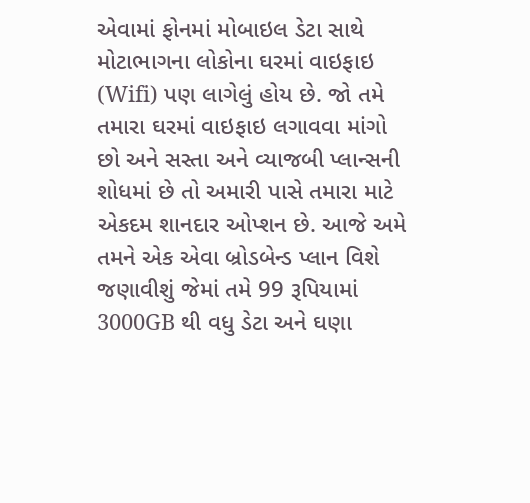એવામાં ફોનમાં મોબાઇલ ડેટા સાથે મોટાભાગના લોકોના ઘરમાં વાઇફાઇ (Wifi) પણ લાગેલું હોય છે. જો તમે તમારા ઘરમાં વાઇફાઇ લગાવવા માંગો છો અને સસ્તા અને વ્યાજબી પ્લાન્સની શોધમાં છે તો અમારી પાસે તમારા માટે એકદમ શાનદાર ઓપ્શન છે. આજે અમે તમને એક એવા બ્રોડબેન્ડ પ્લાન વિશે જણાવીશું જેમાં તમે 99 રૂપિયામાં 3000GB થી વધુ ડેટા અને ઘણા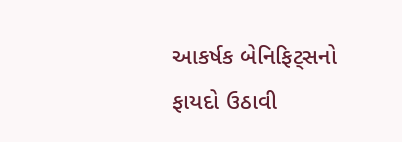આકર્ષક બેનિફિટ્સનો ફાયદો ઉઠાવી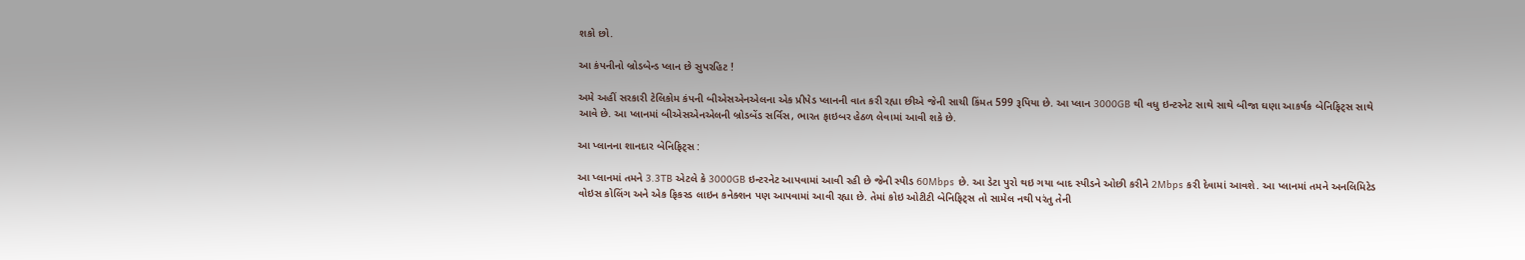શકો છો.

આ કંપનીનો બ્રોડબેન્ડ પ્લાન છે સુપરહિટ !

અમે અહીં સરકારી ટેલિકોમ કંપની બીએસએનએલના એક પ્રીપેડ પ્લાનની વાત કરી રહ્યા છીએ જેની સાચી કિંમત 599 રૂપિયા છે. આ પ્લાન 3000GB થી વધુ ઇન્ટરનેટ સાથે સાથે બીજા ઘણા આકર્ષક બેનિફિટ્સ સાથે આવે છે. આ પ્લાનમાં બીએસએનએલની બ્રોડબેંડ સર્વિસ, ભારત ફાઇબર હેઠળ લેવામાં આવી શકે છે.

આ પ્લાનના શાનદાર બેનિફિટ્સ :

આ પ્લાનમાં તમને 3.3TB એટલે કે 3000GB ઇન્ટરનેટ આપવામાં આવી રહી છે જેની સ્પીડ 60Mbps છે. આ ડેટા પુરો થઇ ગયા બાદ સ્પીડને ઓછી કરીને 2Mbps કરી દેવામાં આવશે. આ પ્લાનમાં તમને અનલિમિટેડ વોઇસ કોલિંગ અને એક ફિકસ્ડ લાઇન કનેક્શન પણ આપવામાં આવી રહ્યા છે. તેમાં કોઇ ઓટીટી બેનિફિટ્સ તો સામેલ નથી પરંતુ તેની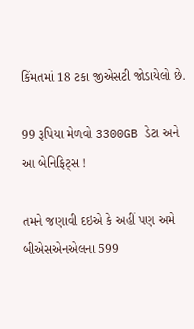કિંમતમાં 18 ટકા જીએસટી જોડાયેલો છે.

99 રૂપિયા મેળવો 3300GB ડેટા અને આ બેનિફિટ્સ !

તમને જણાવી દઇએ કે અહીં પણ અમે બીએસએનએલના 599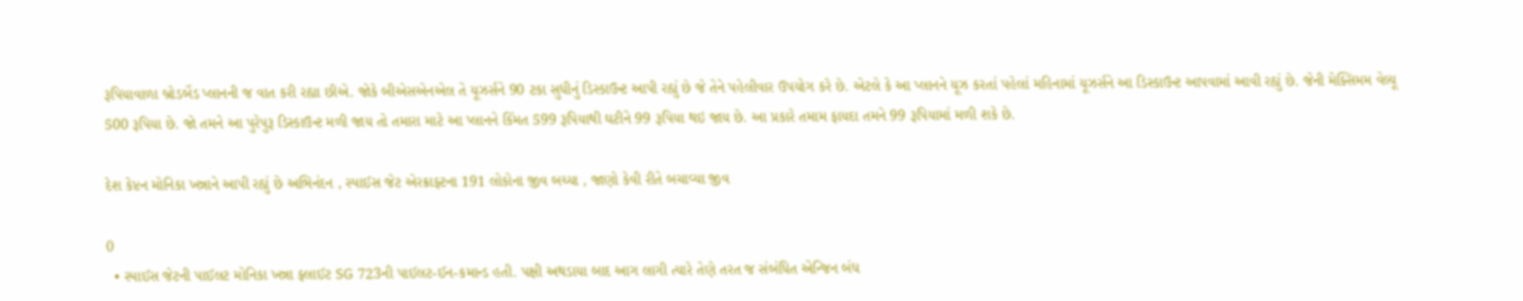રૂપિયાવાળા બ્રોડબેંડ પ્લાનની જ વાત કરી રહ્યા છીએ. જોકે બીએસએનએલ તે યૂઝર્સને 90 ટકા સુધીનું ડિસ્કાઉન્ટ આપી રહ્યું છે જે તેને પહેલીવાર ઉપયોગ કરે છે. એટલે કે આ પ્લાનને યૂઝ કરતાં પહેલાં મહિનામાં યૂઝર્સને આ ડિસ્કાઉન્ટ આપવામાં આવી રહ્યું છે. જેની મેક્સિમમ વેલ્યૂ 500 રૂપિયા છે. જો તમને આ પુરેપુરૂ ડિસ્કાઉન્ટ મળી જાય તો તમારા માટે આ પ્લાનને કિંમત 599 રૂપિયાથી ઘટીને 99 રૂપિયા થઇ જાય છે. આ પ્રકારે તમામ ફાયદા તમને 99 રૂપિયામાં મળી શકે છે.

દેશ કેપ્ટન મોનિકા ખન્નાને આપી રહ્યું છે અભિનંદન , સ્પાઈસ જેટ એરક્રાફ્ટના 191 લોકોના જીવ બચ્યા , જાણો કેવી રીતે બચાવ્યા જીવ

0
  • સ્પાઈસ જેટની પાઈલટ મોનિકા ખન્ના ફ્લાઈટ SG 723ની પાઈલટ-ઈન-કમાન્ડ હતી. પક્ષી અથડાયા બાદ આગ લાગી ત્યારે તેણે તરત જ સંબંધિત એન્જિન બંધ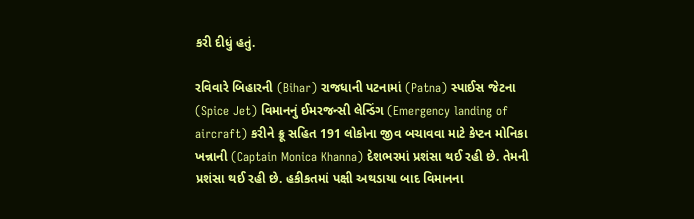કરી દીધું હતું.

રવિવારે બિહારની (Bihar) રાજધાની પટનામાં (Patna) સ્પાઈસ જેટના (Spice Jet) વિમાનનું ઈમરજન્સી લેન્ડિંગ (Emergency landing of aircraft) કરીને ક્રૂ સહિત 191 લોકોના જીવ બચાવવા માટે કેપ્ટન મોનિકા ખન્નાની (Captain Monica Khanna) દેશભરમાં પ્રશંસા થઈ રહી છે. તેમની પ્રશંસા થઈ રહી છે. હકીકતમાં પક્ષી અથડાયા બાદ વિમાનના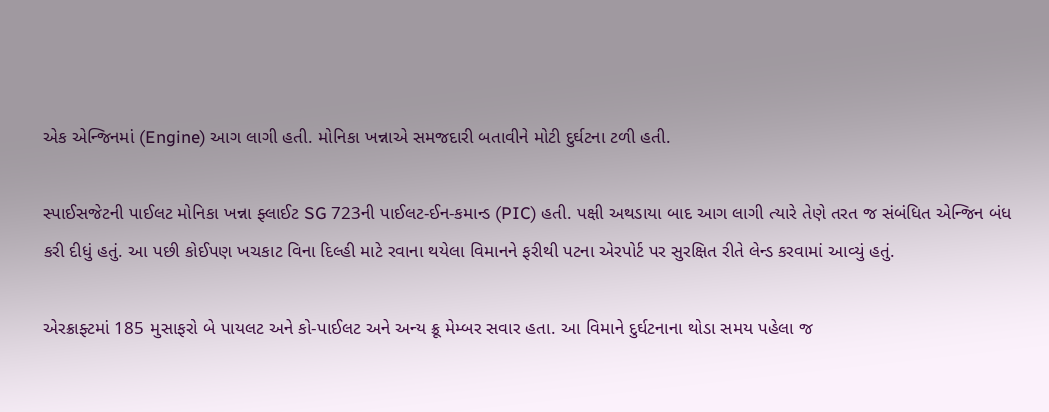એક એન્જિનમાં (Engine) આગ લાગી હતી. મોનિકા ખન્નાએ સમજદારી બતાવીને મોટી દુર્ઘટના ટળી હતી.

સ્પાઈસજેટની પાઈલટ મોનિકા ખન્ના ફ્લાઈટ SG 723ની પાઈલટ-ઈન-કમાન્ડ (PIC) હતી. પક્ષી અથડાયા બાદ આગ લાગી ત્યારે તેણે તરત જ સંબંધિત એન્જિન બંધ કરી દીધું હતું. આ પછી કોઈપણ ખચકાટ વિના દિલ્હી માટે રવાના થયેલા વિમાનને ફરીથી પટના એરપોર્ટ પર સુરક્ષિત રીતે લેન્ડ કરવામાં આવ્યું હતું.

એરક્રાફ્ટમાં 185 મુસાફરો બે પાયલટ અને કો-પાઈલટ અને અન્ય ક્રૂ મેમ્બર સવાર હતા. આ વિમાને દુર્ઘટનાના થોડા સમય પહેલા જ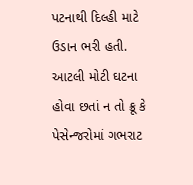પટનાથી દિલ્હી માટે ઉડાન ભરી હતી. આટલી મોટી ઘટના હોવા છતાં ન તો ક્રૂ કે પેસેન્જરોમાં ગભરાટ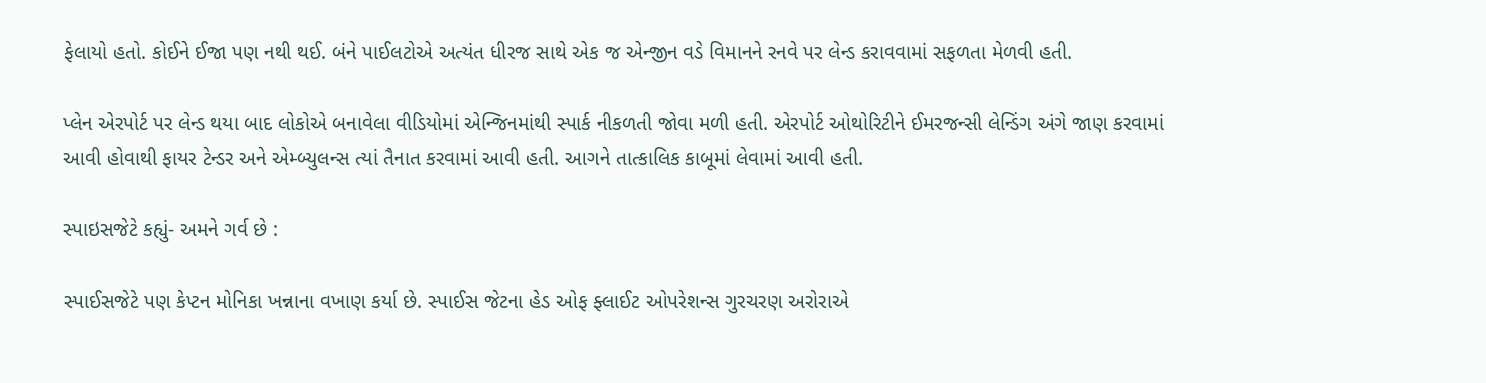ફેલાયો હતો. કોઈને ઈજા પણ નથી થઈ. બંને પાઈલટોએ અત્યંત ધીરજ સાથે એક જ એન્જીન વડે વિમાનને રનવે પર લેન્ડ કરાવવામાં સફળતા મેળવી હતી.

પ્લેન એરપોર્ટ પર લેન્ડ થયા બાદ લોકોએ બનાવેલા વીડિયોમાં એન્જિનમાંથી સ્પાર્ક નીકળતી જોવા મળી હતી. એરપોર્ટ ઓથોરિટીને ઈમરજન્સી લેન્ડિંગ અંગે જાણ કરવામાં આવી હોવાથી ફાયર ટેન્ડર અને એમ્બ્યુલન્સ ત્યાં તૈનાત કરવામાં આવી હતી. આગને તાત્કાલિક કાબૂમાં લેવામાં આવી હતી.

સ્પાઇસજેટે કહ્યું- અમને ગર્વ છે :

સ્પાઈસજેટે પણ કેપ્ટન મોનિકા ખન્નાના વખાણ કર્યા છે. સ્પાઈસ જેટના હેડ ઓફ ફ્લાઈટ ઓપરેશન્સ ગુરચરણ અરોરાએ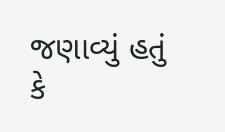જણાવ્યું હતું કે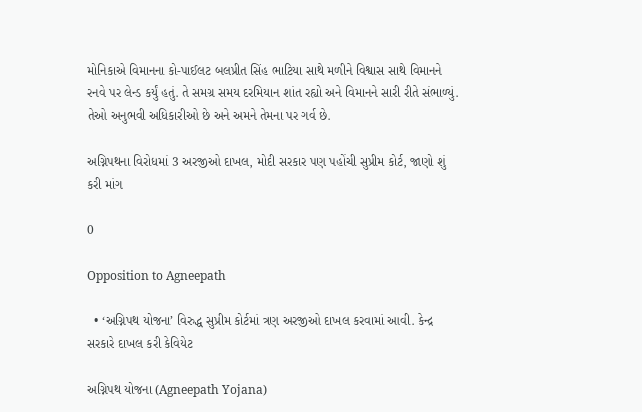મોનિકાએ વિમાનના કો-પાઈલટ બલપ્રીત સિંહ ભાટિયા સાથે મળીને વિશ્વાસ સાથે વિમાનને રનવે પર લેન્ડ કર્યું હતું. તે સમગ્ર સમય દરમિયાન શાંત રહ્યો અને વિમાનને સારી રીતે સંભાળ્યું. તેઓ અનુભવી અધિકારીઓ છે અને અમને તેમના પર ગર્વ છે.

અગ્નિપથના વિરોધમાં 3 અરજીઓ દાખલ, મોદી સરકાર પણ પહોંચી સુપ્રીમ કોર્ટ, જાણો શું કરી માંગ

0

Opposition to Agneepath

  • ‘અગ્નિપથ યોજના’ વિરુદ્ધ સુપ્રીમ કોર્ટમાં ત્રણ અરજીઓ દાખલ કરવામાં આવી. કેન્દ્ર સરકારે દાખલ કરી કેવિયેટ

અગ્નિપથ યોજના (Agneepath Yojana)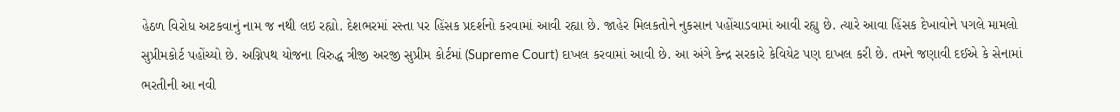હેઠળ વિરોધ અટકવાનું નામ જ નથી લઇ રહ્યો. દેશભરમાં રસ્તા પર હિંસક પ્રદર્શનો કરવામાં આવી રહ્યા છે. જાહેર મિલકતોને નુકસાન પહોંચાડવામાં આવી રહ્યુ છે. ત્યારે આવા હિંસક દેખાવોને પગલે મામલો સુપ્રીમકોર્ટ પહોંચ્યો છે. અગ્નિપથ યોજના વિરુદ્ધ ત્રીજી અરજી સુપ્રીમ કોર્ટમાં (Supreme Court) દાખલ કરવામાં આવી છે. આ અંગે કેન્દ્ર સરકારે કેવિયેટ પણ દાખલ કરી છે. તમને જણાવી દઈએ કે સેનામાં ભરતીની આ નવી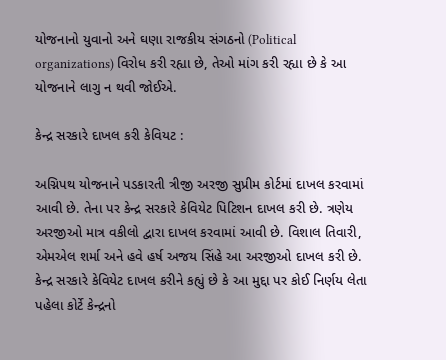યોજનાનો યુવાનો અને ઘણા રાજકીય સંગઠનો (Political organizations) વિરોધ કરી રહ્યા છે, તેઓ માંગ કરી રહ્યા છે કે આ યોજનાને લાગુ ન થવી જોઈએ.

કેન્દ્ર સરકારે દાખલ કરી કેવિયટ :

અગ્નિપથ યોજનાને પડકારતી ત્રીજી અરજી સુપ્રીમ કોર્ટમાં દાખલ કરવામાં આવી છે. તેના પર કેન્દ્ર સરકારે કેવિયેટ પિટિશન દાખલ કરી છે. ત્રણેય અરજીઓ માત્ર વકીલો દ્વારા દાખલ કરવામાં આવી છે. વિશાલ તિવારી, એમએલ શર્મા અને હવે હર્ષ અજય સિંહે આ અરજીઓ દાખલ કરી છે. કેન્દ્ર સરકારે કેવિયેટ દાખલ કરીને કહ્યું છે કે આ મુદ્દા પર કોઈ નિર્ણય લેતા પહેલા કોર્ટે કેન્દ્રનો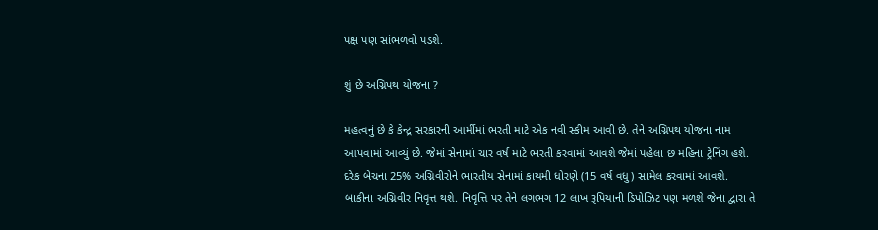પક્ષ પણ સાંભળવો પડશે.

શું છે અગ્નિપથ યોજના ?

મહત્વનું છે કે કેન્દ્ર સરકારની આર્મીમાં ભરતી માટે એક નવી સ્કીમ આવી છે. તેને અગ્નિપથ યોજના નામ આપવામાં આવ્યું છે. જેમાં સેનામાં ચાર વર્ષ માટે ભરતી કરવામાં આવશે જેમાં પહેલા છ મહિના ટ્રેનિંગ હશે. દરેક બેચના 25% અગ્નિવીરોને ભારતીય સેનામાં કાયમી ધોરણે (15 વર્ષ વધુ) સામેલ કરવામાં આવશે. બાકીના અગ્નિવીર નિવૃત્ત થશે. નિવૃત્તિ પર તેને લગભગ 12 લાખ રૂપિયાની ડિપોઝિટ પણ મળશે જેના દ્વારા તે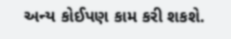અન્ય કોઈપણ કામ કરી શકશે.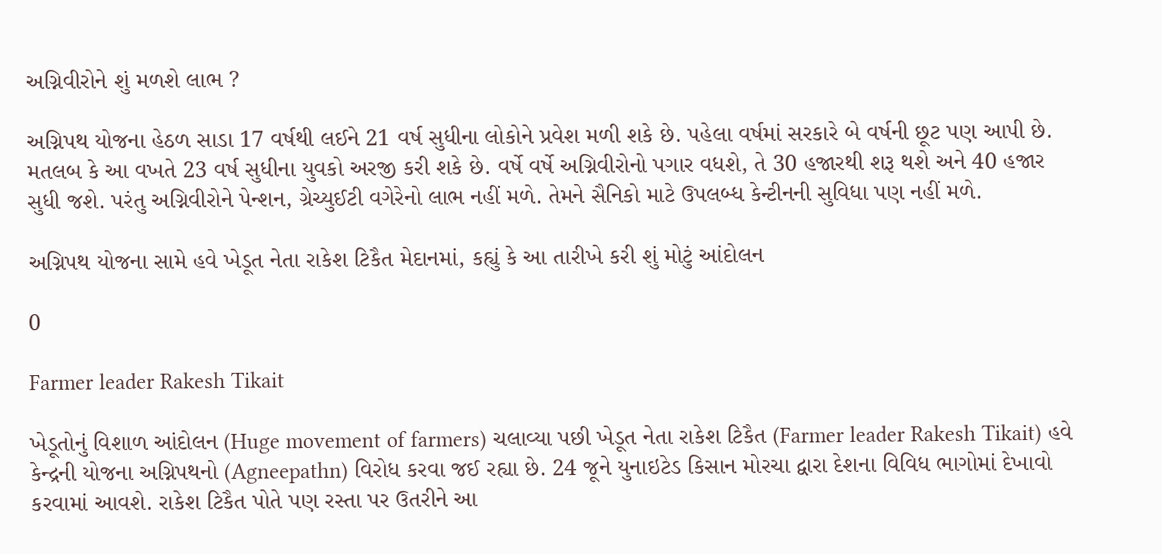અગ્નિવીરોને શું મળશે લાભ ?

અગ્નિપથ યોજના હેઠળ સાડા 17 વર્ષથી લઈને 21 વર્ષ સુધીના લોકોને પ્રવેશ મળી શકે છે. પહેલા વર્ષમાં સરકારે બે વર્ષની છૂટ પણ આપી છે. મતલબ કે આ વખતે 23 વર્ષ સુધીના યુવકો અરજી કરી શકે છે. વર્ષે વર્ષે અગ્નિવીરોનો પગાર વધશે, તે 30 હજારથી શરૂ થશે અને 40 હજાર સુધી જશે. પરંતુ અગ્નિવીરોને પેન્શન, ગ્રેચ્યુઈટી વગેરેનો લાભ નહીં મળે. તેમને સૈનિકો માટે ઉપલબ્ધ કેન્ટીનની સુવિધા પણ નહીં મળે.

અગ્નિપથ યોજના સામે હવે ખેડૂત નેતા રાકેશ ટિકૈત મેદાનમાં, કહ્યું કે આ તારીખે કરી શું મોટું આંદોલન

0

Farmer leader Rakesh Tikait

ખેડૂતોનું વિશાળ આંદોલન (Huge movement of farmers) ચલાવ્યા પછી ખેડૂત નેતા રાકેશ ટિકૈત (Farmer leader Rakesh Tikait) હવે કેન્દ્રની યોજના અગ્નિપથનો (Agneepathn) વિરોધ કરવા જઈ રહ્યા છે. 24 જૂને યુનાઇટેડ કિસાન મોરચા દ્વારા દેશના વિવિધ ભાગોમાં દેખાવો કરવામાં આવશે. રાકેશ ટિકૈત પોતે પણ રસ્તા પર ઉતરીને આ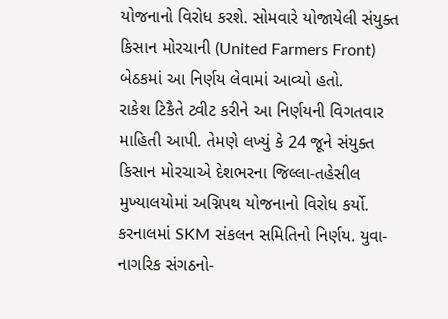યોજનાનો વિરોધ કરશે. સોમવારે યોજાયેલી સંયુક્ત કિસાન મોરચાની (United Farmers Front) બેઠકમાં આ નિર્ણય લેવામાં આવ્યો હતો.
રાકેશ ટિકૈતે ટ્વીટ કરીને આ નિર્ણયની વિગતવાર માહિતી આપી. તેમણે લખ્યું કે 24 જૂને સંયુક્ત કિસાન મોરચાએ દેશભરના જિલ્લા-તહેસીલ મુખ્યાલયોમાં અગ્નિપથ યોજનાનો વિરોધ કર્યો. કરનાલમાં SKM સંકલન સમિતિનો નિર્ણય. યુવા-નાગરિક સંગઠનો-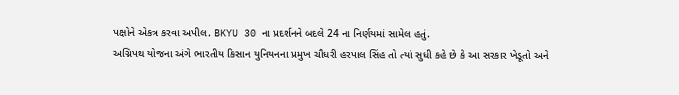પક્ષોને એકત્ર કરવા અપીલ. BKYU 30 ના પ્રદર્શનને બદલે 24 ના નિર્ણયમાં સામેલ હતું.
અગ્નિપથ યોજના અંગે ભારતીય કિસાન યુનિયનના પ્રમુખ ચૌધરી હરપાલ સિંહ તો ત્યાં સુધી કહે છે કે આ સરકાર ખેડૂતો અને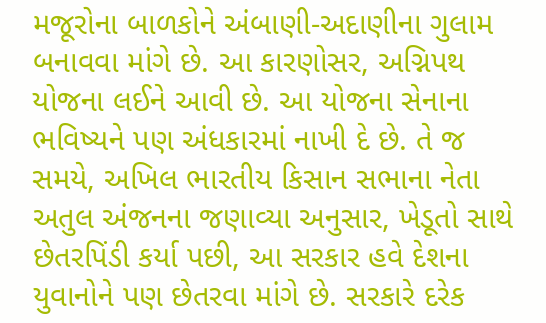મજૂરોના બાળકોને અંબાણી-અદાણીના ગુલામ બનાવવા માંગે છે. આ કારણોસર, અગ્નિપથ યોજના લઈને આવી છે. આ યોજના સેનાના ભવિષ્યને પણ અંધકારમાં નાખી દે છે. તે જ સમયે, અખિલ ભારતીય કિસાન સભાના નેતા અતુલ અંજનના જણાવ્યા અનુસાર, ખેડૂતો સાથે છેતરપિંડી કર્યા પછી, આ સરકાર હવે દેશના યુવાનોને પણ છેતરવા માંગે છે. સરકારે દરેક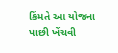કિંમતે આ યોજના પાછી ખેંચવી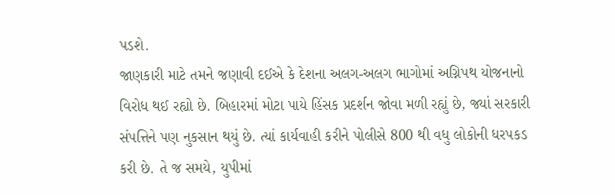પડશે.
જાણકારી માટે તમને જણાવી દઈએ કે દેશના અલગ-અલગ ભાગોમાં અગ્નિપથ યોજનાનો વિરોધ થઈ રહ્યો છે. બિહારમાં મોટા પાયે હિંસક પ્રદર્શન જોવા મળી રહ્યું છે, જ્યાં સરકારી સંપત્તિને પણ નુકસાન થયું છે. ત્યાં કાર્યવાહી કરીને પોલીસે 800 થી વધુ લોકોની ધરપકડ કરી છે. તે જ સમયે, યુપીમાં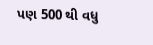પણ 500 થી વધુ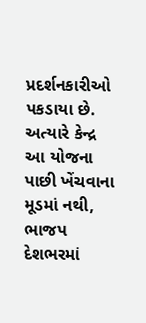પ્રદર્શનકારીઓ પકડાયા છે. અત્યારે કેન્દ્ર આ યોજના પાછી ખેંચવાના મૂડમાં નથી, ભાજપ દેશભરમાં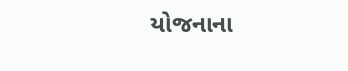યોજનાના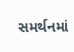સમર્થનમાં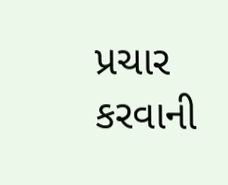પ્રચાર કરવાની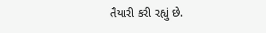તૈયારી કરી રહ્યું છે.